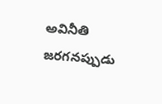అవినీతి జరగనప్పుడు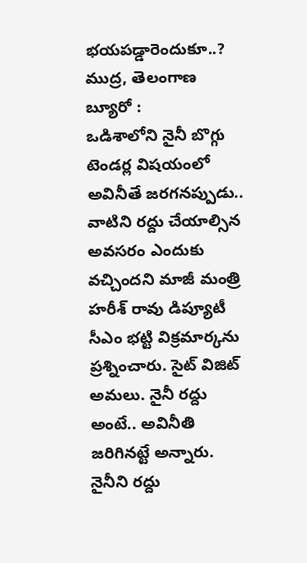భయపడ్డారెందుకూ..?
ముద్ర, తెలంగాణ బ్యూరో :
ఒడిశాలోని నైనీ బొగ్గు టెండర్ల విషయంలో అవినీతే జరగనప్పుడు.. వాటిని రద్దు చేయాల్సిన అవసరం ఎందుకు వచ్చిందని మాజీ మంత్రి హరీశ్ రావు డిప్యూటీ సీఎం భట్టి విక్రమార్కను ప్రశ్నించారు. సైట్ విజిట్ అమలు. నైనీ రద్దు అంటే.. అవినీతి జరిగినట్టే అన్నారు. నైనీని రద్దు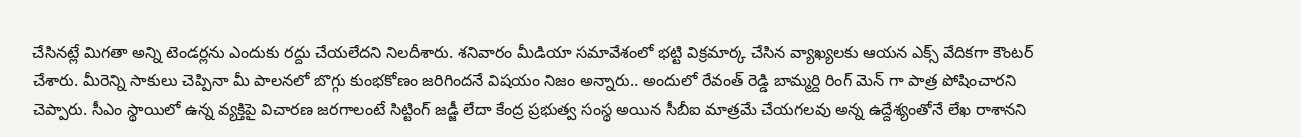చేసినట్లే మిగతా అన్ని టెండర్లను ఎందుకు రద్దు చేయలేదని నిలదీశారు. శనివారం మీడియా సమావేశంలో భట్టి విక్రమార్క చేసిన వ్యాఖ్యలకు ఆయన ఎక్స్ వేదికగా కౌంటర్ చేశారు. మీరెన్ని సాకులు చెప్పినా మీ పాలనలో బొగ్గు కుంభకోణం జరిగిందనే విషయం నిజం అన్నారు.. అందులో రేవంత్ రెడ్డి బామ్మర్ది రింగ్ మెన్ గా పాత్ర పోషించారని చెప్పారు. సీఎం స్థాయిలో ఉన్న వ్యక్తిపై విచారణ జరగాలంటే సిట్టింగ్ జడ్జీ లేదా కేంద్ర ప్రభుత్వ సంస్థ అయిన సీబీఐ మాత్రమే చేయగలవు అన్న ఉద్దేశ్యంతోనే లేఖ రాశానని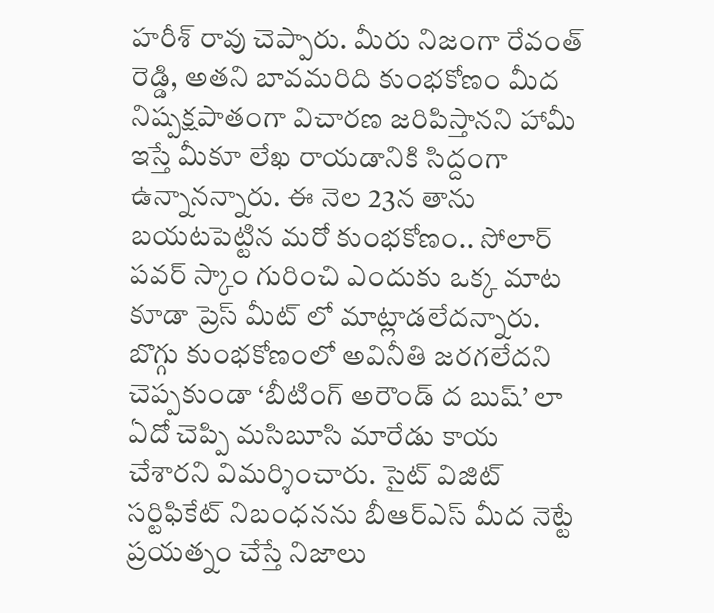హరీశ్ రావు చెప్పారు. మీరు నిజంగా రేవంత్ రెడ్డి, అతని బావమరిది కుంభకోణం మీద నిష్పక్షపాతంగా విచారణ జరిపిస్తానని హామీ ఇస్తే మీకూ లేఖ రాయడానికి సిద్దంగా ఉన్నానన్నారు. ఈ నెల 23న తాను బయటపెట్టిన మరో కుంభకోణం.. సోలార్ పవర్ స్కాం గురించి ఎందుకు ఒక్క మాట కూడా ప్రెస్ మీట్ లో మాట్లాడలేదన్నారు. బొగ్గు కుంభకోణంలో అవినీతి జరగలేదని చెప్పకుండా ‘బీటింగ్ అరౌండ్ ద బుష్’ లా ఏదో చెప్పి మసిబూసి మారేడు కాయ చేశారని విమర్శించారు. సైట్ విజిట్ సర్టిఫికేట్ నిబంధనను బీఆర్ఎస్ మీద నెట్టే ప్రయత్నం చేస్తే నిజాలు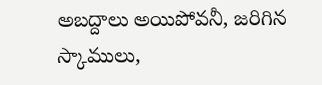అబద్దాలు అయిపోవనీ, జరిగిన స్కాములు,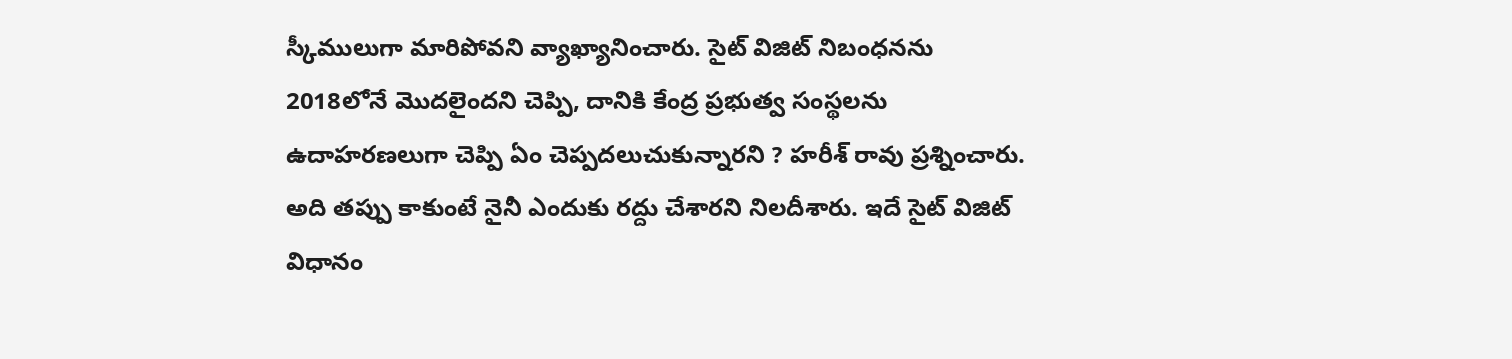స్కీములుగా మారిపోవని వ్యాఖ్యానించారు. సైట్ విజిట్ నిబంధనను 2018లోనే మొదలైందని చెప్పి, దానికి కేంద్ర ప్రభుత్వ సంస్థలను ఉదాహరణలుగా చెప్పి ఏం చెప్పదలుచుకున్నారని ? హరీశ్ రావు ప్రశ్నించారు. అది తప్పు కాకుంటే నైనీ ఎందుకు రద్దు చేశారని నిలదీశారు. ఇదే సైట్ విజిట్ విధానం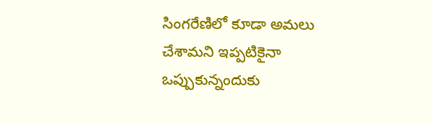సింగరేణిలో కూడా అమలు చేశామని ఇప్పటికైనా ఒప్పుకున్నందుకు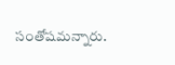సంతోషమన్నారు.